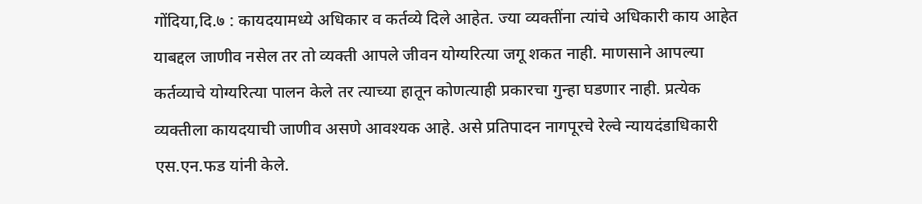गोंदिया,दि.७ : कायदयामध्ये अधिकार व कर्तव्ये दिले आहेत. ज्या व्यक्तींना त्यांचे अधिकारी काय आहेत याबद्दल जाणीव नसेल तर तो व्यक्ती आपले जीवन योग्यरित्या जगू शकत नाही. माणसाने आपल्या कर्तव्याचे योग्यरित्या पालन केले तर त्याच्या हातून कोणत्याही प्रकारचा गुन्हा घडणार नाही. प्रत्येक व्यक्तीला कायदयाची जाणीव असणे आवश्यक आहे. असे प्रतिपादन नागपूरचे रेल्वे न्यायदंडाधिकारी एस.एन.फड यांनी केले.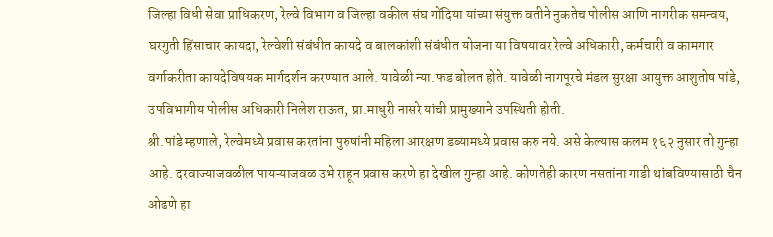जिल्हा विधी सेवा प्राधिकरण, रेल्वे विभाग व जिल्हा वकील संघ गोंदिया यांच्या संयुक्त वतीने नुकतेच पोलीस आणि नागरीक समन्वय, घरगुती हिंसाचार कायदा, रेल्वेशी संबंधीत कायदे व बालकांशी संबंधीत योजना या विषयावर रेल्वे अधिकारी, कर्मचारी व कामगार वर्गाकरीता कायदेविषयक मार्गदर्शन करण्यात आले. यावेळी न्या.फड बोलत होते. यावेळी नागपूरचे मंडल सुरक्षा आयुक्त आशुतोष पांडे, उपविभागीय पोलीस अधिकारी निलेश राऊत, प्रा.माधुरी नासरे यांची प्रामुख्याने उपस्थिती होती.
श्री.पांडे म्हणाले, रेल्वेमध्ये प्रवास करतांना पुरुषांनी महिला आरक्षण डब्यामध्ये प्रवास करु नये. असे केल्यास कलम १६२ नुसार तो गुन्हा आहे. दरवाज्याजवळील पायऱ्याजवळ उभे राहून प्रवास करणे हा देखील गुन्हा आहे. कोणतेही कारण नसतांना गाडी थांबविण्यासाठी चैन ओढणे हा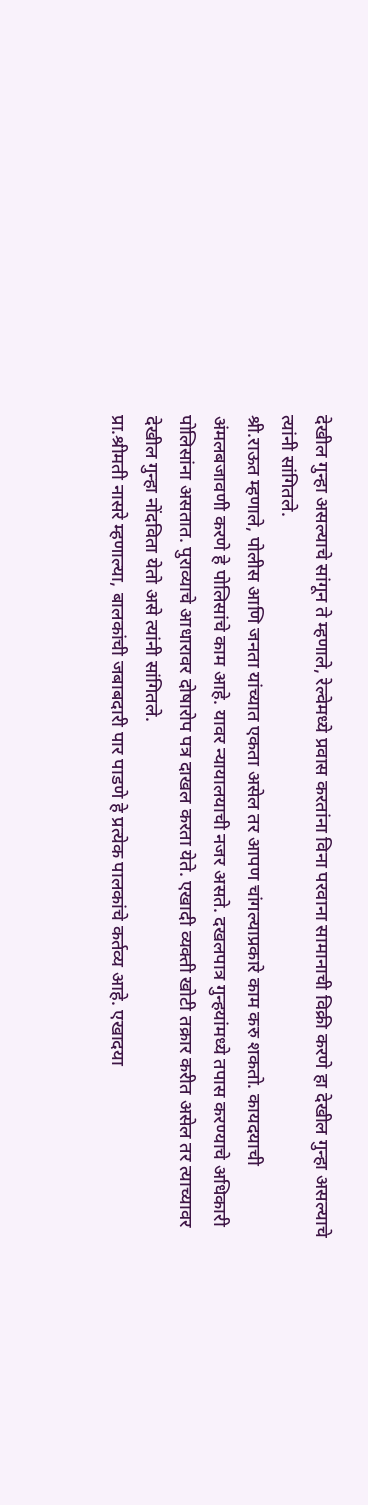देखील गुन्हा असल्याचे सांगून ते म्हणाले, रेल्वेमध्ये प्रवास करतांना विना परवाना सामानाची विक्री करणे हा देखील गुन्हा असल्याचे त्यांनी सांगितले.
श्री.राऊत म्हणाले, पोलीस आणि जनता यांच्यात एकता असेल तर आपण चांगल्याप्रकारे काम करु शकतो. कायदयाची अंमलबजावणी करणे हे पोलिसांचे काम आहे. यावर न्यायालयाची नजर असते. दखलपात्र गुन्हयांमध्ये तपास करण्याचे अधिकारी पोलिसांना असतात. पुराव्याचे आधारावर दोषारोप पत्र दाखल करता येते. एखादी व्यक्ती खोटी तक्रार करीत असेल तर त्याच्यावर देखील गुन्हा नोंदविता येतो असे त्यांनी सांगितले.
प्रा.श्रीमती नासरे म्हणाल्या, बालकांची जबाबदारी पार पाडणे हे प्रत्येक पालकांचे कर्तव्य आहे. एखादया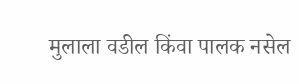मुलाला वडील किंवा पालक नसेल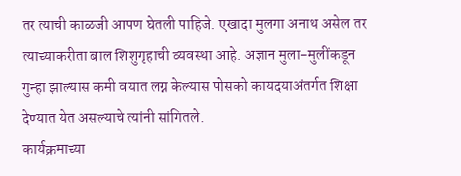तर त्याची काळजी आपण घेतली पाहिजे. एखादा मुलगा अनाथ असेल तर त्याच्याकरीता बाल शिशुगृहाची व्यवस्था आहे. अज्ञान मुला-मुलींकडून गुन्हा झाल्यास कमी वयात लग्न केल्यास पोसको कायदयाअंतर्गत शिक्षा देण्यात येत असल्याचे त्यांनी सांगितले.
कार्यक्रमाच्या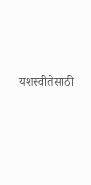यशस्वीतेसाठी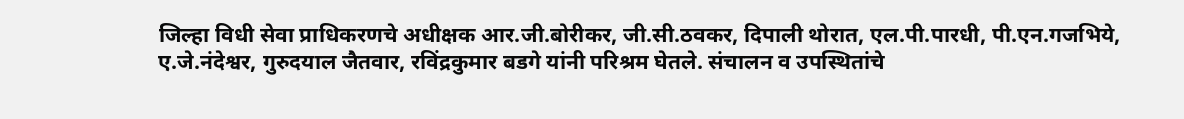जिल्हा विधी सेवा प्राधिकरणचे अधीक्षक आर.जी.बोरीकर, जी.सी.ठवकर, दिपाली थोरात, एल.पी.पारधी, पी.एन.गजभिये, ए.जे.नंदेश्वर, गुरुदयाल जैतवार, रविंद्रकुमार बडगे यांनी परिश्रम घेतले. संचालन व उपस्थितांचे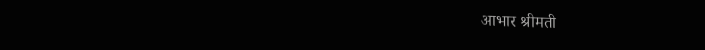आभार श्रीमती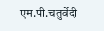एम.पी.चतुर्वेदी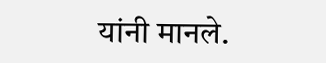यांनी मानले.